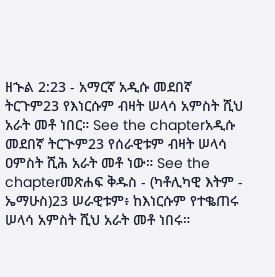ዘኍል 2:23 - አማርኛ አዲሱ መደበኛ ትርጉም23 የእነርሱም ብዛት ሠላሳ አምስት ሺህ አራት መቶ ነበር። See the chapterአዲሱ መደበኛ ትርጒም23 የሰራዊቱም ብዛት ሠላሳ ዐምስት ሺሕ አራት መቶ ነው። See the chapterመጽሐፍ ቅዱስ - (ካቶሊካዊ እትም - ኤማሁስ)23 ሠራዊቱም፥ ከእነርሱም የተቈጠሩ ሠላሳ አምስት ሺህ አራት መቶ ነበሩ።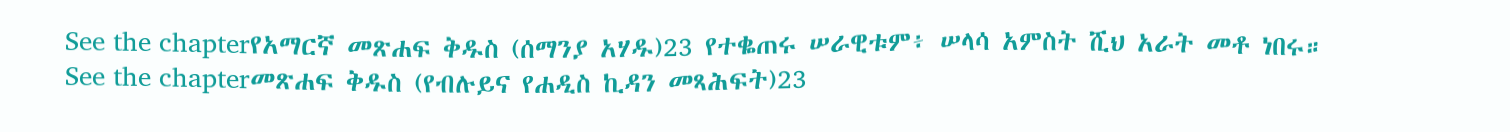See the chapterየአማርኛ መጽሐፍ ቅዱስ (ሰማንያ አሃዱ)23 የተቈጠሩ ሠራዊቱም፥ ሠላሳ አምስት ሺህ አራት መቶ ነበሩ። See the chapterመጽሐፍ ቅዱስ (የብሉይና የሐዲስ ኪዳን መጻሕፍት)23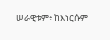ሠራዊቱም፥ ከእነርሱም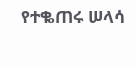የተቈጠሩ ሠላሳ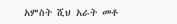አምስት ሺህ አራት መቶ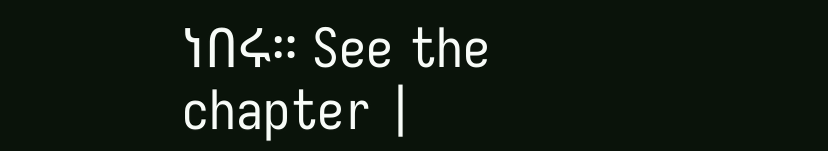ነበሩ። See the chapter |